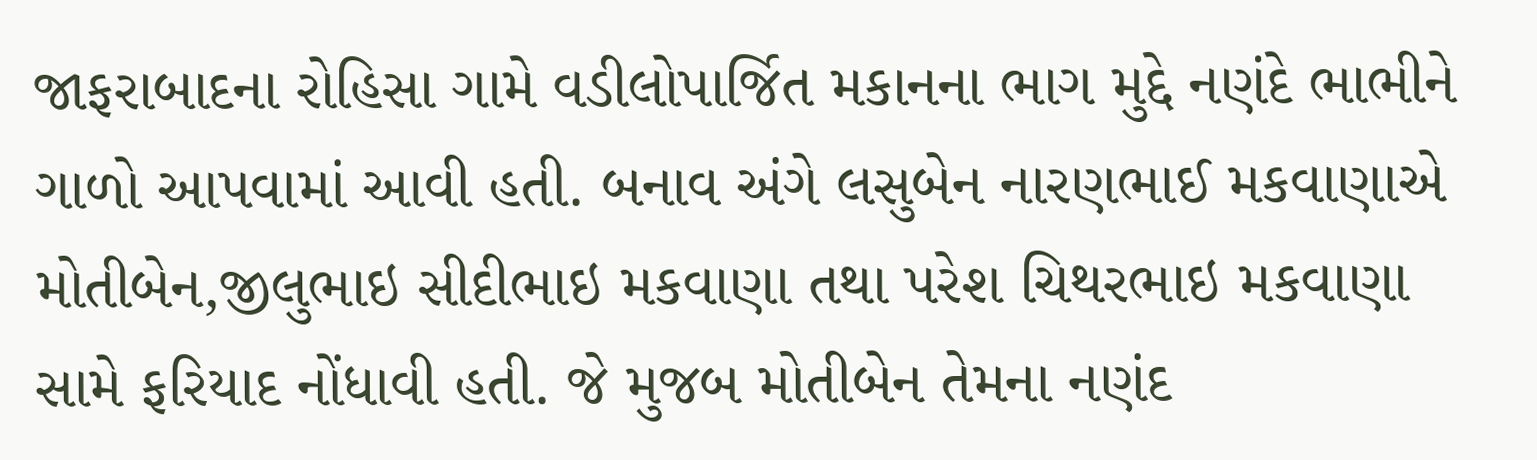જાફરાબાદના રોહિસા ગામે વડીલોપાર્જિત મકાનના ભાગ મુદ્દે નણંદે ભાભીને ગાળો આપવામાં આવી હતી. બનાવ અંગે લસુબેન નારણભાઈ મકવાણાએ મોતીબેન,જીલુભાઇ સીદીભાઇ મકવાણા તથા પરેશ ચિથરભાઇ મકવાણા સામે ફરિયાદ નોંધાવી હતી. જે મુજબ મોતીબેન તેમના નણંદ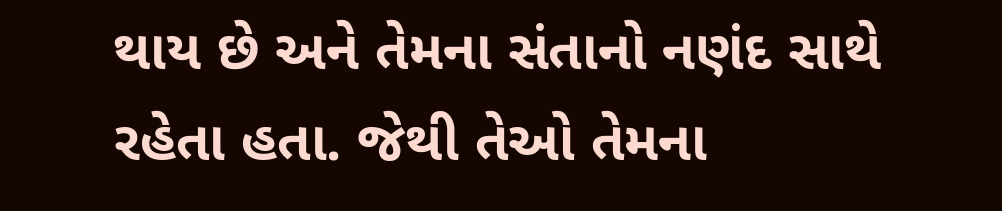થાય છે અને તેમના સંતાનો નણંદ સાથે રહેતા હતા. જેથી તેઓ તેમના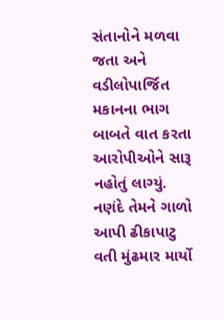સંતાનોને મળવા જતા અને વડીલોપાર્જિત મકાનના ભાગ બાબતે વાત કરતા આરોપીઓને સારૂ નહોતું લાગ્યું. નણંદે તેમને ગાળો આપી ઢીકાપાટુ વતી મુંઢમાર માર્યો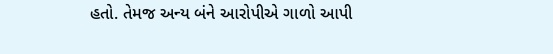હતો. તેમજ અન્ય બંને આરોપીએ ગાળો આપી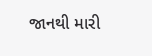જાનથી મારી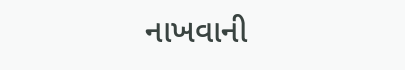નાખવાની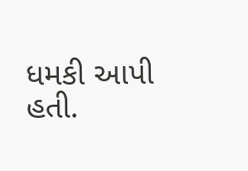ધમકી આપી હતી.